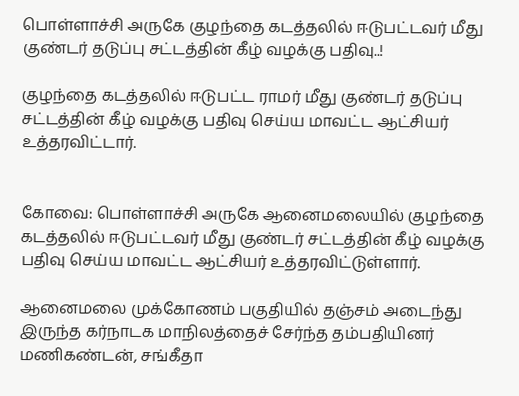பொள்ளாச்சி அருகே குழந்தை கடத்தலில் ஈடுபட்டவர் மீது குண்டர் தடுப்பு சட்டத்தின் கீழ் வழக்கு பதிவு..!

குழந்தை கடத்தலில் ஈடுபட்ட ராமர் மீது குண்டர் தடுப்பு சட்டத்தின் கீழ் வழக்கு பதிவு செய்ய மாவட்ட ஆட்சியர் உத்தரவிட்டார்.


கோவை: பொள்ளாச்சி அருகே ஆனைமலையில் குழந்தை கடத்தலில் ஈடுபட்டவர் மீது குண்டர் சட்டத்தின் கீழ் வழக்கு பதிவு செய்ய மாவட்ட ஆட்சியர் உத்தரவிட்டுள்ளார்.

ஆனைமலை முக்கோணம் பகுதியில் தஞ்சம் அடைந்து இருந்த கர்நாடக மாநிலத்தைச் சேர்ந்த தம்பதியினர் மணிகண்டன், சங்கீதா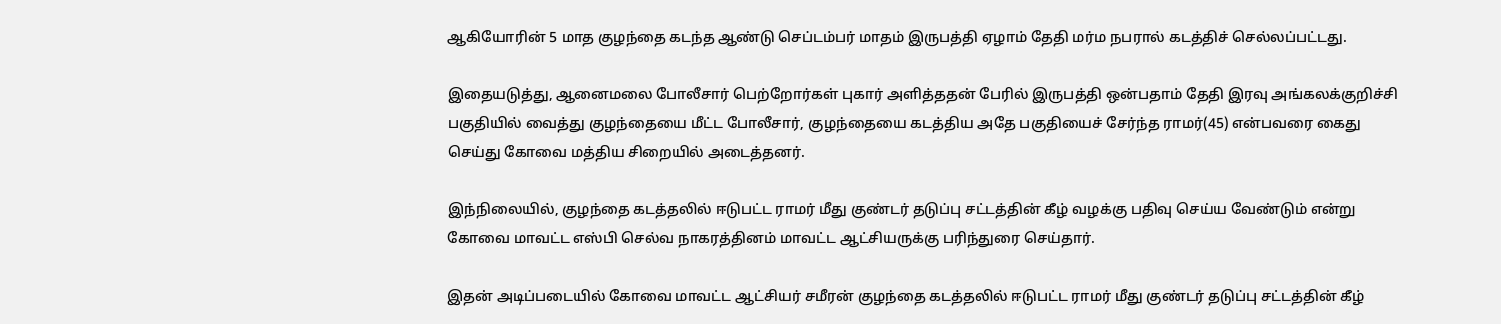ஆகியோரின் 5 மாத குழந்தை கடந்த ஆண்டு செப்டம்பர் மாதம் இருபத்தி ஏழாம் தேதி மர்ம நபரால் கடத்திச் செல்லப்பட்டது.

இதையடுத்து, ஆனைமலை போலீசார் பெற்றோர்கள் புகார் அளித்ததன் பேரில் இருபத்தி ஒன்பதாம் தேதி இரவு அங்கலக்குறிச்சி பகுதியில் வைத்து குழந்தையை மீட்ட போலீசார், குழந்தையை கடத்திய அதே பகுதியைச் சேர்ந்த ராமர்(45) என்பவரை கைது செய்து கோவை மத்திய சிறையில் அடைத்தனர்.

இந்நிலையில், குழந்தை கடத்தலில் ஈடுபட்ட ராமர் மீது குண்டர் தடுப்பு சட்டத்தின் கீழ் வழக்கு பதிவு செய்ய வேண்டும் என்று கோவை மாவட்ட எஸ்பி செல்வ நாகரத்தினம் மாவட்ட ஆட்சியருக்கு பரிந்துரை செய்தார்.

இதன் அடிப்படையில் கோவை மாவட்ட ஆட்சியர் சமீரன் குழந்தை கடத்தலில் ஈடுபட்ட ராமர் மீது குண்டர் தடுப்பு சட்டத்தின் கீழ்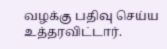வழக்கு பதிவு செய்ய உத்தரவிட்டார்.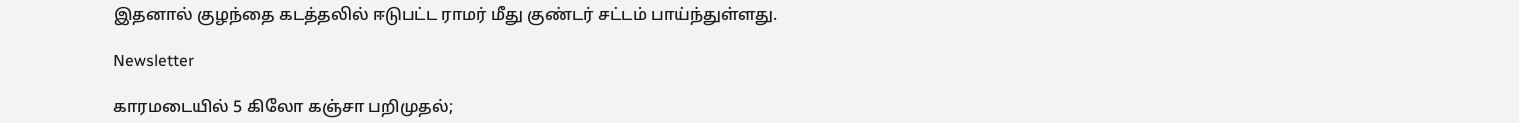இதனால் குழந்தை கடத்தலில் ஈடுபட்ட ராமர் மீது குண்டர் சட்டம் பாய்ந்துள்ளது.

Newsletter

காரமடையில் 5 கிலோ கஞ்சா பறிமுதல்;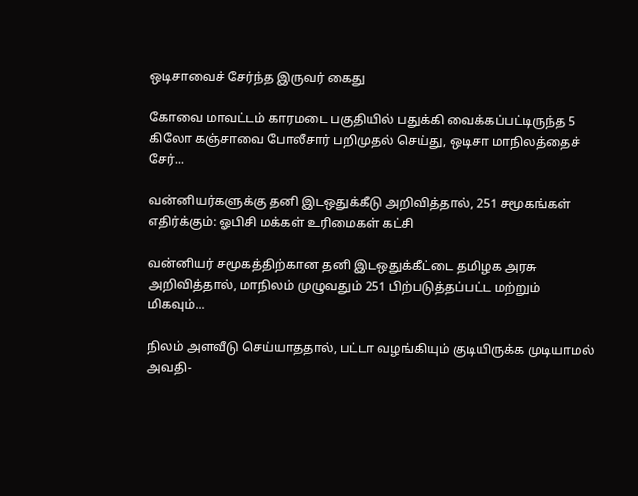ஒடிசாவைச் சேர்ந்த இருவர் கைது

கோவை மாவட்டம் காரமடை பகுதியில் பதுக்கி வைக்கப்பட்டிருந்த 5 கிலோ கஞ்சாவை போலீசார் பறிமுதல் செய்து, ஒடிசா மாநிலத்தைச் சேர்...

வன்னியர்களுக்கு தனி இடஒதுக்கீடு அறிவித்தால், 251 சமூகங்கள் எதிர்க்கும்: ஓபிசி மக்கள் உரிமைகள் கட்சி

வன்னியர் சமூகத்திற்கான தனி இடஒதுக்கீட்டை தமிழக அரசு அறிவித்தால், மாநிலம் முழுவதும் 251 பிற்படுத்தப்பட்ட மற்றும் மிகவும்...

நிலம் அளவீடு செய்யாததால், பட்டா வழங்கியும் குடியிருக்க முடியாமல் அவதி-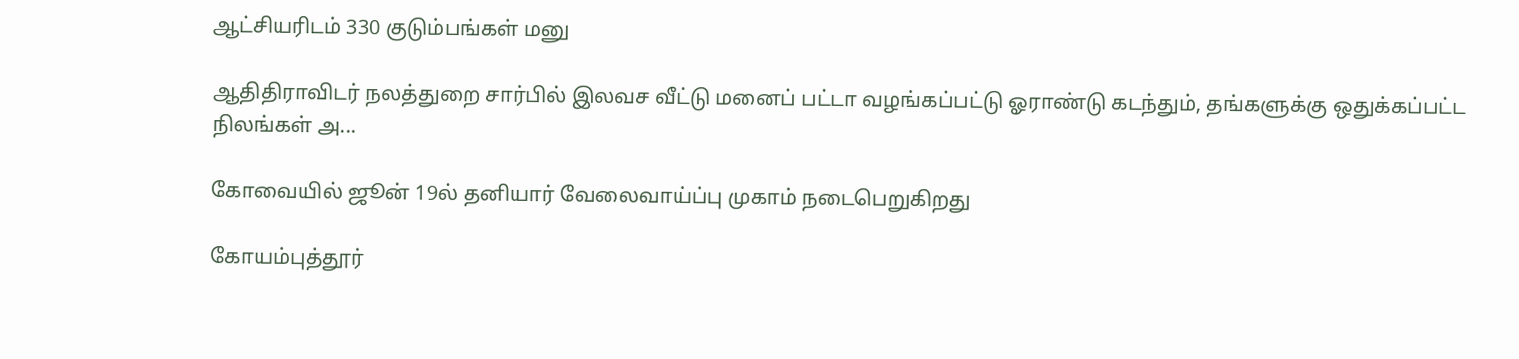ஆட்சியரிடம் 330 குடும்பங்கள் மனு

ஆதிதிராவிடர் நலத்துறை சார்பில் இலவச வீட்டு மனைப் பட்டா வழங்கப்பட்டு ஓராண்டு கடந்தும், தங்களுக்கு ஒதுக்கப்பட்ட நிலங்கள் அ...

கோவையில் ஜூன் 19ல் தனியார் வேலைவாய்ப்பு முகாம் நடைபெறுகிறது

கோயம்புத்தூர்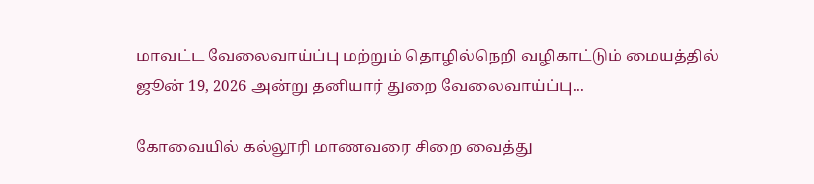மாவட்ட வேலைவாய்ப்பு மற்றும் தொழில்நெறி வழிகாட்டும் மையத்தில் ஜூன் 19, 2026 அன்று தனியார் துறை வேலைவாய்ப்பு...

கோவையில் கல்லூரி மாணவரை சிறை வைத்து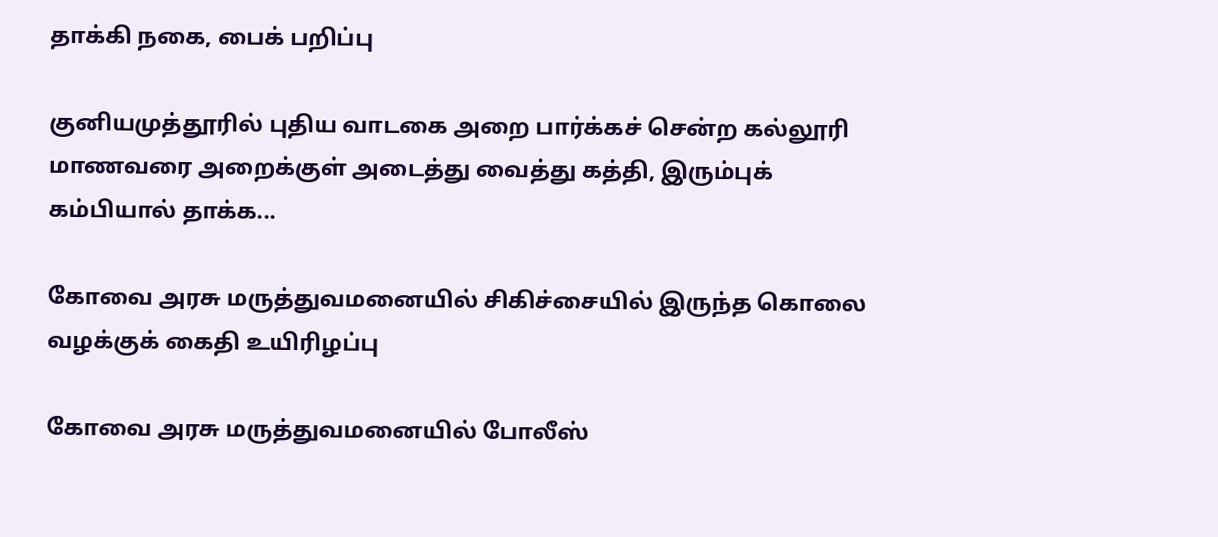தாக்கி நகை, பைக் பறிப்பு

குனியமுத்தூரில் புதிய வாடகை அறை பார்க்கச் சென்ற கல்லூரி மாணவரை அறைக்குள் அடைத்து வைத்து கத்தி, இரும்புக் கம்பியால் தாக்க...

கோவை அரசு மருத்துவமனையில் சிகிச்சையில் இருந்த கொலை வழக்குக் கைதி உயிரிழப்பு

கோவை அரசு மருத்துவமனையில் போலீஸ்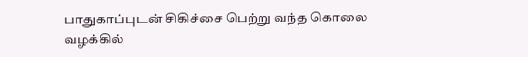பாதுகாப்புடன் சிகிச்சை பெற்று வந்த கொலை வழக்கில்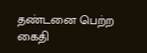தண்டனை பெற்ற கைதி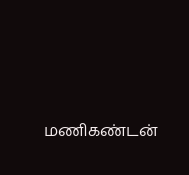மணிகண்டன்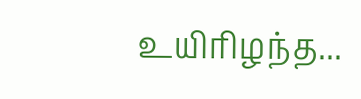உயிரிழந்த...